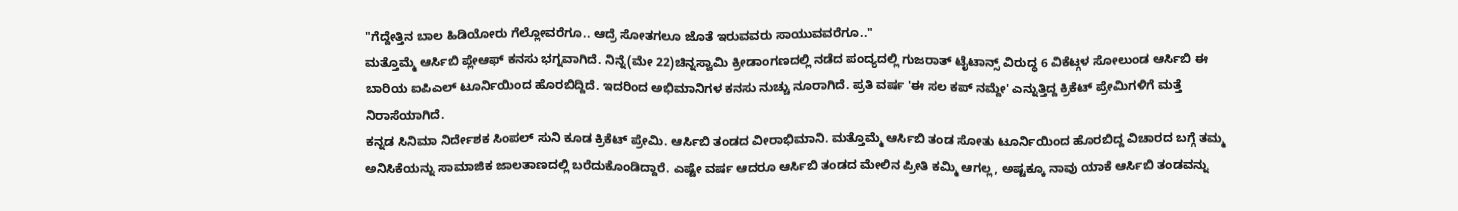"ಗೆದ್ದೇತ್ತಿನ ಬಾಲ ಹಿಡಿಯೋರು ಗೆಲ್ಲೋವರೆಗೂ.. ಆದ್ರೆ ಸೋತಗಲೂ ಜೊತೆ ಇರುವವರು ಸಾಯುವವರೆಗೂ.."
ಮತ್ತೊಮ್ಮೆ ಆರ್ಸಿಬಿ ಪ್ಲೇಆಫ್ ಕನಸು ಭಗ್ನವಾಗಿದೆ. ನಿನ್ನೆ(ಮೇ 22)ಚಿನ್ನಸ್ವಾಮಿ ಕ್ರೀಡಾಂಗಣದಲ್ಲಿ ನಡೆದ ಪಂದ್ಯದಲ್ಲಿ ಗುಜರಾತ್ ಟೈಟಾನ್ಸ್ ವಿರುದ್ಧ 6 ವಿಕೆಟ್ಗಳ ಸೋಲುಂಡ ಆರ್ಸಿಬಿ ಈ ಬಾರಿಯ ಐಪಿಎಲ್ ಟೂರ್ನಿಯಿಂದ ಹೊರಬಿದ್ದಿದೆ. ಇದರಿಂದ ಅಭಿಮಾನಿಗಳ ಕನಸು ನುಚ್ಚು ನೂರಾಗಿದೆ. ಪ್ರತಿ ವರ್ಷ 'ಈ ಸಲ ಕಪ್ ನಮ್ದೇ' ಎನ್ನುತ್ತಿದ್ದ ಕ್ರಿಕೆಟ್ ಪ್ರೇಮಿಗಳಿಗೆ ಮತ್ತೆ ನಿರಾಸೆಯಾಗಿದೆ.
ಕನ್ನಡ ಸಿನಿಮಾ ನಿರ್ದೇಶಕ ಸಿಂಪಲ್ ಸುನಿ ಕೂಡ ಕ್ರಿಕೆಟ್ ಪ್ರೇಮಿ. ಆರ್ಸಿಬಿ ತಂಡದ ವೀರಾಭಿಮಾನಿ. ಮತ್ತೊಮ್ಮೆ ಆರ್ಸಿಬಿ ತಂಡ ಸೋತು ಟೂರ್ನಿಯಿಂದ ಹೊರಬಿದ್ದ ವಿಚಾರದ ಬಗ್ಗೆ ತಮ್ಮ ಅನಿಸಿಕೆಯನ್ನು ಸಾಮಾಜಿಕ ಜಾಲತಾಣದಲ್ಲಿ ಬರೆದುಕೊಂಡಿದ್ದಾರೆ. ಎಷ್ಟೇ ವರ್ಷ ಆದರೂ ಆರ್ಸಿಬಿ ತಂಡದ ಮೇಲಿನ ಪ್ರೀತಿ ಕಮ್ಮಿ ಆಗಲ್ಲ, ಅಷ್ಟಕ್ಕೂ ನಾವು ಯಾಕೆ ಆರ್ಸಿಬಿ ತಂಡವನ್ನು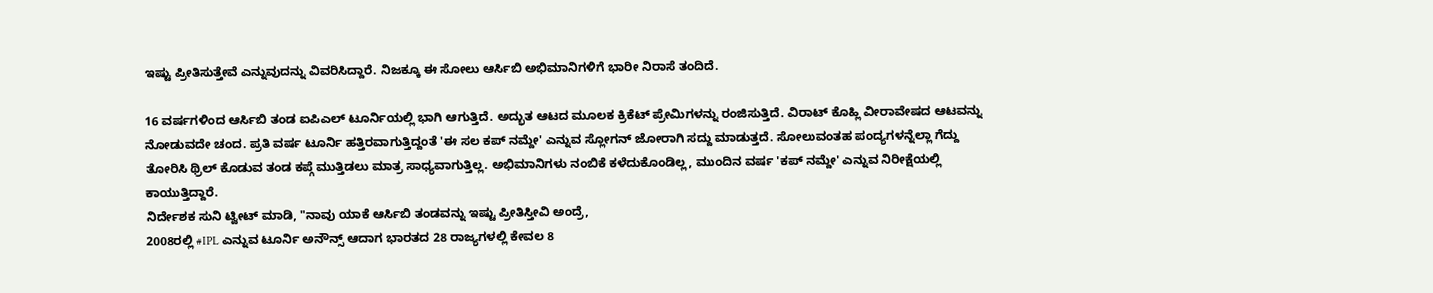ಇಷ್ಟು ಪ್ರೀತಿಸುತ್ತೇವೆ ಎನ್ನುವುದನ್ನು ವಿವರಿಸಿದ್ದಾರೆ. ನಿಜಕ್ಕೂ ಈ ಸೋಲು ಆರ್ಸಿಬಿ ಅಭಿಮಾನಿಗಳಿಗೆ ಭಾರೀ ನಿರಾಸೆ ತಂದಿದೆ.

16 ವರ್ಷಗಳಿಂದ ಆರ್ಸಿಬಿ ತಂಡ ಐಪಿಎಲ್ ಟೂರ್ನಿಯಲ್ಲಿ ಭಾಗಿ ಆಗುತ್ತಿದೆ. ಅದ್ಭುತ ಆಟದ ಮೂಲಕ ಕ್ರಿಕೆಟ್ ಪ್ರೇಮಿಗಳನ್ನು ರಂಜಿಸುತ್ತಿದೆ. ವಿರಾಟ್ ಕೊಹ್ಲಿ ವೀರಾವೇಷದ ಆಟವನ್ನು ನೋಡುವದೇ ಚಂದ. ಪ್ರತಿ ವರ್ಷ ಟೂರ್ನಿ ಹತ್ತಿರವಾಗುತ್ತಿದ್ದಂತೆ 'ಈ ಸಲ ಕಪ್ ನಮ್ದೇ' ಎನ್ನುವ ಸ್ಲೋಗನ್ ಜೋರಾಗಿ ಸದ್ದು ಮಾಡುತ್ತದೆ. ಸೋಲುವಂತಹ ಪಂದ್ಯಗಳನ್ನೆಲ್ಲಾ ಗೆದ್ದು ತೋರಿಸಿ ಥ್ರಿಲ್ ಕೊಡುವ ತಂಡ ಕಪ್ಗೆ ಮುತ್ತಿಡಲು ಮಾತ್ರ ಸಾಧ್ಯವಾಗುತ್ತಿಲ್ಲ. ಅಭಿಮಾನಿಗಳು ನಂಬಿಕೆ ಕಳೆದುಕೊಂಡಿಲ್ಲ, ಮುಂದಿನ ವರ್ಷ 'ಕಪ್ ನಮ್ದೇ' ಎನ್ನುವ ನಿರೀಕ್ಷೆಯಲ್ಲಿ ಕಾಯುತ್ತಿದ್ದಾರೆ.
ನಿರ್ದೇಶಕ ಸುನಿ ಟ್ವೀಟ್ ಮಾಡಿ, "ನಾವು ಯಾಕೆ ಆರ್ಸಿಬಿ ತಂಡವನ್ನು ಇಷ್ಟು ಪ್ರೀತಿಸ್ತೀವಿ ಅಂದ್ರೆ,
2008ರಲ್ಲಿ #IPL ಎನ್ನುವ ಟೂರ್ನಿ ಅನೌನ್ಸ್ ಆದಾಗ ಭಾರತದ 28 ರಾಜ್ಯಗಳಲ್ಲಿ ಕೇವಲ 8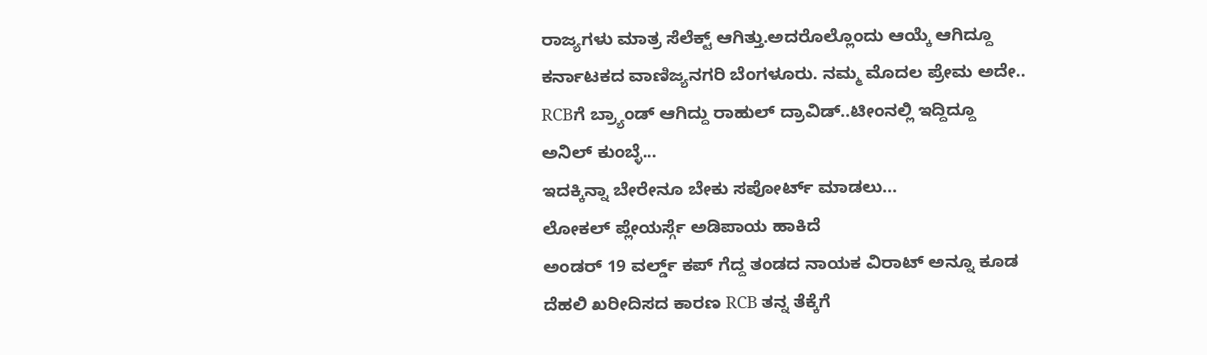ರಾಜ್ಯಗಳು ಮಾತ್ರ ಸೆಲೆಕ್ಟ್ ಆಗಿತ್ತು.ಅದರೊಲ್ಲೊಂದು ಆಯ್ಕೆ ಆಗಿದ್ದೂ ಕರ್ನಾಟಕದ ವಾಣಿಜ್ಯನಗರಿ ಬೆಂಗಳೂರು. ನಮ್ಮ ಮೊದಲ ಪ್ರೇಮ ಅದೇ.. RCBಗೆ ಬ್ರ್ಯಾಂಡ್ ಆಗಿದ್ದು ರಾಹುಲ್ ದ್ರಾವಿಡ್..ಟೀಂನಲ್ಲಿ ಇದ್ದಿದ್ದೂ ಅನಿಲ್ ಕುಂಬ್ಳೆ...
ಇದಕ್ಕಿನ್ನಾ ಬೇರೇನೂ ಬೇಕು ಸಪೋರ್ಟ್ ಮಾಡಲು...
ಲೋಕಲ್ ಪ್ಲೇಯರ್ಸ್ಗೆ ಅಡಿಪಾಯ ಹಾಕಿದೆ
ಅಂಡರ್ 19 ವರ್ಲ್ಡ್ ಕಪ್ ಗೆದ್ದ ತಂಡದ ನಾಯಕ ವಿರಾಟ್ ಅನ್ನೂ ಕೂಡ ದೆಹಲಿ ಖರೀದಿಸದ ಕಾರಣ RCB ತನ್ನ ತೆಕ್ಕೆಗೆ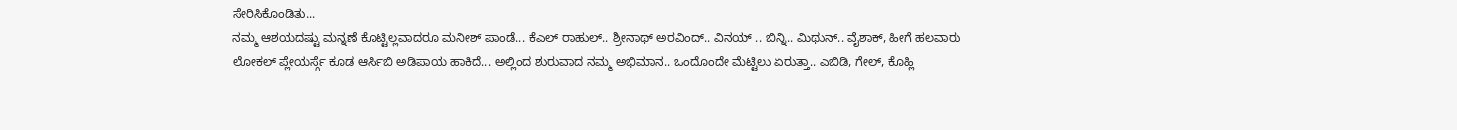ಸೇರಿಸಿಕೊಂಡಿತು...
ನಮ್ಮ ಆಶಯದಷ್ಟು ಮನ್ನಣೆ ಕೊಟ್ಟಿಲ್ಲವಾದರೂ ಮನೀಶ್ ಪಾಂಡೆ... ಕೆಎಲ್ ರಾಹುಲ್.. ಶ್ರೀನಾಥ್ ಅರವಿಂದ್.. ವಿನಯ್ .. ಬಿನ್ನಿ.. ಮಿಥುನ್.. ವೈಶಾಕ್, ಹೀಗೆ ಹಲವಾರು ಲೋಕಲ್ ಪ್ಲೇಯರ್ಸ್ಗೆ ಕೂಡ ಆರ್ಸಿಬಿ ಅಡಿಪಾಯ ಹಾಕಿದೆ... ಅಲ್ಲಿಂದ ಶುರುವಾದ ನಮ್ಮ ಅಭಿಮಾನ.. ಒಂದೊಂದೇ ಮೆಟ್ಟಿಲು ಏರುತ್ತಾ.. ಎಬಿಡಿ, ಗೇಲ್, ಕೊಹ್ಲಿ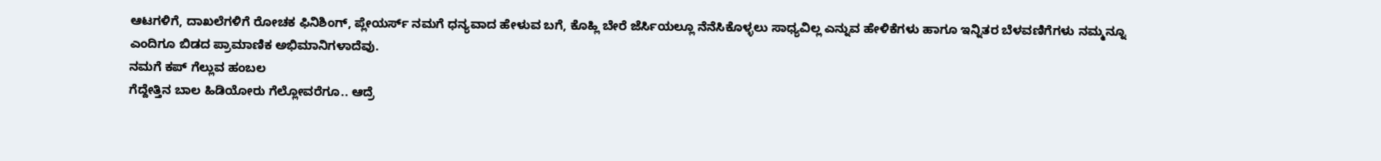ಆಟಗಳಿಗೆ, ದಾಖಲೆಗಳಿಗೆ ರೋಚಕ ಫಿನಿಶಿಂಗ್, ಪ್ಲೇಯರ್ಸ್ ನಮಗೆ ಧನ್ಯವಾದ ಹೇಳುವ ಬಗೆ, ಕೊಹ್ಲಿ ಬೇರೆ ಜೆರ್ಸಿಯಲ್ಲೂ ನೆನೆಸಿಕೊಳ್ಳಲು ಸಾಧ್ಯವಿಲ್ಲ ಎನ್ನುವ ಹೇಳಿಕೆಗಳು ಹಾಗೂ ಇನ್ನಿತರ ಬೆಳವಣಿಗೆಗಳು ನಮ್ಮನ್ನೂ
ಎಂದಿಗೂ ಬಿಡದ ಪ್ರಾಮಾಣಿಕ ಅಭಿಮಾನಿಗಳಾದೆವು.
ನಮಗೆ ಕಪ್ ಗೆಲ್ಲುವ ಹಂಬಲ
ಗೆದ್ದೇತ್ತಿನ ಬಾಲ ಹಿಡಿಯೋರು ಗೆಲ್ಲೋವರೆಗೂ.. ಆದ್ರೆ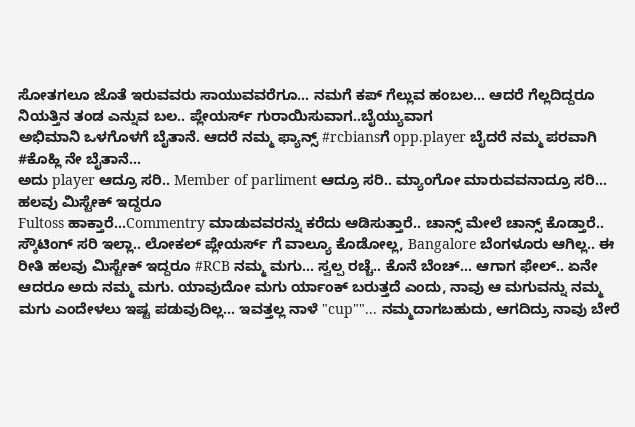ಸೋತಗಲೂ ಜೊತೆ ಇರುವವರು ಸಾಯುವವರೆಗೂ... ನಮಗೆ ಕಪ್ ಗೆಲ್ಲುವ ಹಂಬಲ... ಆದರೆ ಗೆಲ್ಲದಿದ್ದರೂ ನಿಯತ್ತಿನ ತಂಡ ಎನ್ನುವ ಬಲ.. ಪ್ಲೇಯರ್ಸ್ ಗುರಾಯಿಸುವಾಗ..ಬೈಯ್ಯುವಾಗ
ಅಭಿಮಾನಿ ಒಳಗೊಳಗೆ ಬೈತಾನೆ. ಆದರೆ ನಮ್ಮ ಫ್ಯಾನ್ಸ್ #rcbiansಗೆ opp.player ಬೈದರೆ ನಮ್ಮ ಪರವಾಗಿ #ಕೊಹ್ಲಿ ನೇ ಬೈತಾನೆ...
ಅದು player ಆದ್ರೂ ಸರಿ.. Member of parliment ಆದ್ರೂ ಸರಿ.. ಮ್ಯಾಂಗೋ ಮಾರುವವನಾದ್ರೂ ಸರಿ...
ಹಲವು ಮಿಸ್ಟೇಕ್ ಇದ್ದರೂ
Fultoss ಹಾಕ್ತಾರೆ...Commentry ಮಾಡುವವರನ್ನು ಕರೆದು ಆಡಿಸುತ್ತಾರೆ.. ಚಾನ್ಸ್ ಮೇಲೆ ಚಾನ್ಸ್ ಕೊಡ್ತಾರೆ.. ಸ್ಕೌಟಿಂಗ್ ಸರಿ ಇಲ್ಲಾ.. ಲೋಕಲ್ ಪ್ಲೇಯರ್ಸ್ ಗೆ ವಾಲ್ಯೂ ಕೊಡೋಲ್ಲ, Bangalore ಬೆಂಗಳೂರು ಆಗಿಲ್ಲ.. ಈ ರೀತಿ ಹಲವು ಮಿಸ್ಟೇಕ್ ಇದ್ದರೂ #RCB ನಮ್ಮ ಮಗು... ಸ್ವಲ್ಪ ರಚ್ಚೆ.. ಕೊನೆ ಬೆಂಚ್... ಆಗಾಗ ಫೇಲ್.. ಏನೇ ಆದರೂ ಅದು ನಮ್ಮ ಮಗು. ಯಾವುದೋ ಮಗು ರ್ಯಾಂಕ್ ಬರುತ್ತದೆ ಎಂದು, ನಾವು ಆ ಮಗುವನ್ನು ನಮ್ಮ ಮಗು ಎಂದೇಳಲು ಇಷ್ಟ ಪಡುವುದಿಲ್ಲ... ಇವತ್ತಲ್ಲ ನಾಳೆ "cup""... ನಮ್ಮದಾಗಬಹುದು, ಆಗದಿದ್ರು ನಾವು ಬೇರೆ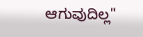ಆಗುವುದಿಲ್ಲ"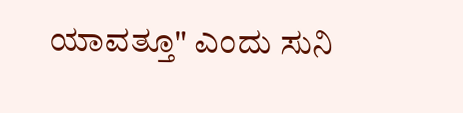ಯಾವತ್ತೂ" ಎಂದು ಸುನಿ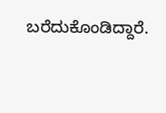ಬರೆದುಕೊಂಡಿದ್ದಾರೆ.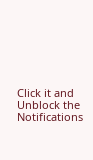Click it and Unblock the Notifications